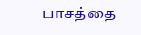பாசத்தை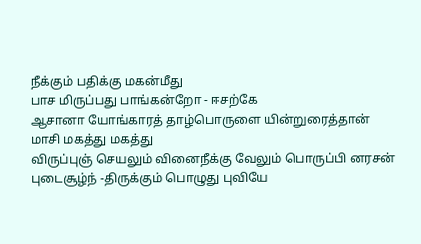நீக்கும் பதிக்கு மகன்மீது
பாச மிருப்பது பாங்கன்றோ - ஈசற்கே
ஆசானா யோங்காரத் தாழ்பொருளை யின்றுரைத்தான்
மாசி மகத்து மகத்து
விருப்புஞ் செயலும் வினைநீக்கு வேலும் பொருப்பி னரசன் புடைசூழ்ந் -திருக்கும் பொழுது புவியே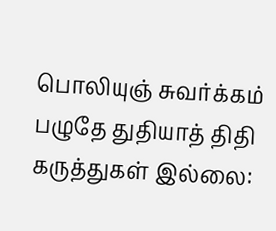பொலியுஞ் சுவர்க்கம் பழுதே துதியாத் திதி
கருத்துகள் இல்லை: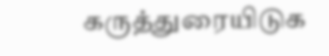கருத்துரையிடுக